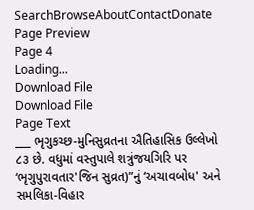SearchBrowseAboutContactDonate
Page Preview
Page 4
Loading...
Download File
Download File
Page Text
___ ભૃગુકચ્છ-મુનિસુવ્રતના ઐતિહાસિક ઉલ્લેખો ૮૩ છે. વધુમાં વસ્તુપાલે શત્રુંજયગિરિ પર ‘ભૃગુપુરાવતાર'જિન સુવ્રત)”નું ‘અચાવબોધ' અને સમલિકા-વિહાર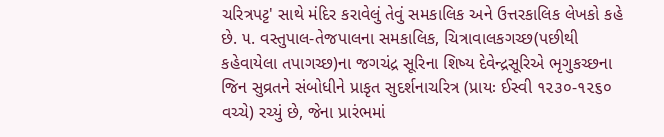ચરિત્રપટ્ટ' સાથે મંદિર કરાવેલું તેવું સમકાલિક અને ઉત્તરકાલિક લેખકો કહે છે. ૫. વસ્તુપાલ-તેજપાલના સમકાલિક, ચિત્રાવાલકગચ્છ(પછીથી કહેવાયેલા તપાગચ્છ)ના જગચંદ્ર સૂરિના શિષ્ય દેવેન્દ્રસૂરિએ ભૃગુકચ્છના જિન સુવ્રતને સંબોધીને પ્રાકૃત સુદર્શનાચરિત્ર (પ્રાયઃ ઈસ્વી ૧૨૩૦-૧૨૬૦ વચ્ચે) રચ્યું છે, જેના પ્રારંભમાં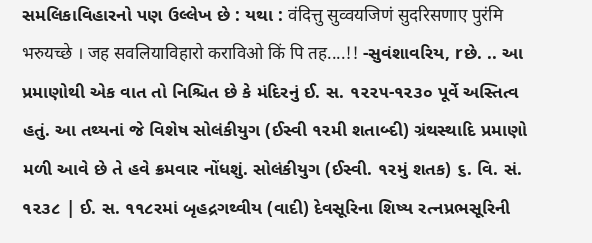સમલિકાવિહારનો પણ ઉલ્લેખ છે : યથા : वंदित्तु सुव्वयजिणं सुदरिसणाए पुरंमि भरुयच्छे । जह सवलियाविहारो कराविओ किं पि तह....!! -સુવંશાવરિય, rછે. .. આ પ્રમાણોથી એક વાત તો નિશ્ચિત છે કે મંદિરનું ઈ. સ. ૧૨૨૫-૧૨૩૦ પૂર્વે અસ્તિત્વ હતું. આ તથ્યનાં જે વિશેષ સોલંકીયુગ (ઈસ્વી ૧૨મી શતાબ્દી) ગ્રંથસ્થાદિ પ્રમાણો મળી આવે છે તે હવે ક્રમવાર નોંધશું. સોલંકીયુગ (ઈસ્વી. ૧૨મું શતક) ૬. વિ. સં. ૧૨૩૮ | ઈ. સ. ૧૧૮રમાં બૃહદ્રગથ્વીય (વાદી) દેવસૂરિના શિષ્ય રત્નપ્રભસૂરિની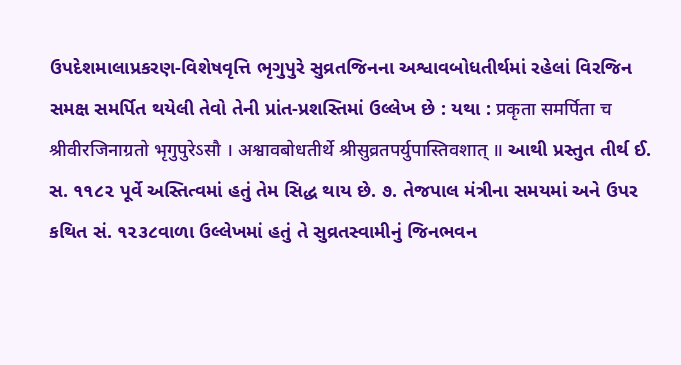ઉપદેશમાલાપ્રકરણ-વિશેષવૃત્તિ ભૃગુપુરે સુવ્રતજિનના અશ્વાવબોધતીર્થમાં રહેલાં વિરજિન સમક્ષ સમર્પિત થયેલી તેવો તેની પ્રાંત-પ્રશસ્તિમાં ઉલ્લેખ છે : યથા : प्रकृता समर्पिता च श्रीवीरजिनाग्रतो भृगुपुरेऽसौ । अश्वावबोधतीर्थे श्रीसुव्रतपर्युपास्तिवशात् ॥ આથી પ્રસ્તુત તીર્થ ઈ. સ. ૧૧૮૨ પૂર્વે અસ્તિત્વમાં હતું તેમ સિદ્ધ થાય છે. ૭. તેજપાલ મંત્રીના સમયમાં અને ઉપર કથિત સં. ૧૨૩૮વાળા ઉલ્લેખમાં હતું તે સુવ્રતસ્વામીનું જિનભવન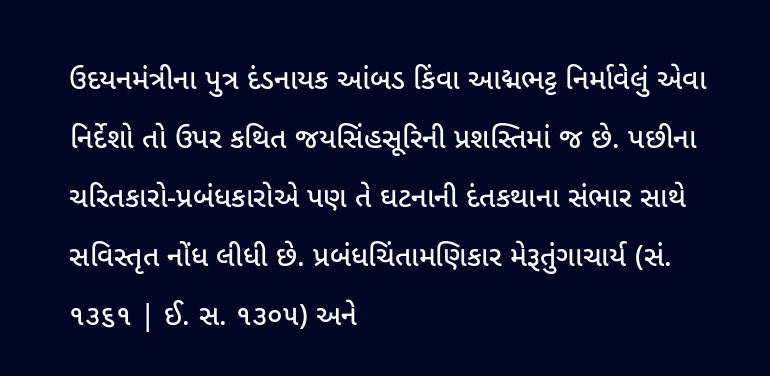ઉદયનમંત્રીના પુત્ર દંડનાયક આંબડ કિંવા આદ્મભટ્ટ નિર્માવેલું એવા નિર્દેશો તો ઉપર કથિત જયસિંહસૂરિની પ્રશસ્તિમાં જ છે. પછીના ચરિતકારો-પ્રબંધકારોએ પણ તે ઘટનાની દંતકથાના સંભાર સાથે સવિસ્તૃત નોંધ લીધી છે. પ્રબંધચિંતામણિકાર મેરૂતુંગાચાર્ય (સં. ૧૩૬૧ | ઈ. સ. ૧૩૦૫) અને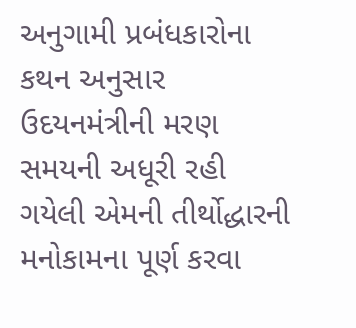અનુગામી પ્રબંધકારોના કથન અનુસાર ઉદયનમંત્રીની મરણ સમયની અધૂરી રહી ગયેલી એમની તીર્થોદ્ધારની મનોકામના પૂર્ણ કરવા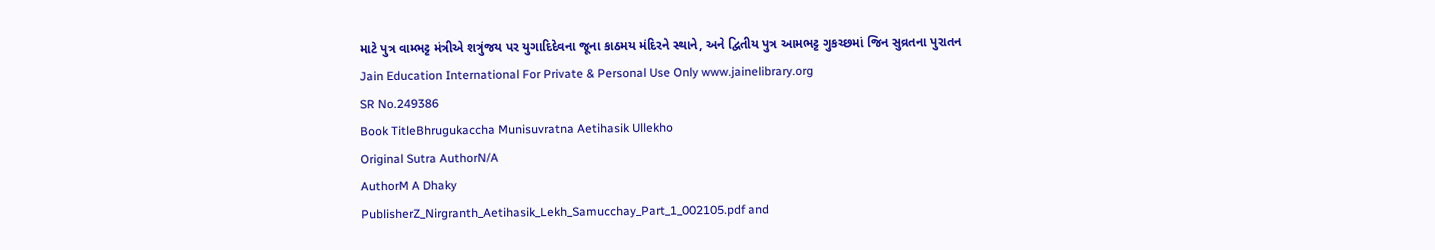માટે પુત્ર વામ્ભટ્ટ મંત્રીએ શત્રુંજય પર યુગાદિદેવના જૂના કાઠમય મંદિરને સ્થાને, અને દ્વિતીય પુત્ર આમભટ્ટ ગુકચ્છમાં જિન સુવ્રતના પુરાતન Jain Education International For Private & Personal Use Only www.jainelibrary.org
SR No.249386
Book TitleBhrugukaccha Munisuvratna Aetihasik Ullekho
Original Sutra AuthorN/A
AuthorM A Dhaky
PublisherZ_Nirgranth_Aetihasik_Lekh_Samucchay_Part_1_002105.pdf and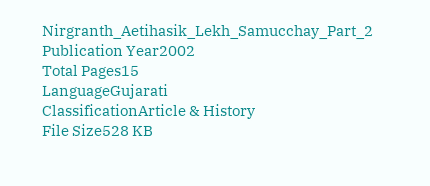Nirgranth_Aetihasik_Lekh_Samucchay_Part_2
Publication Year2002
Total Pages15
LanguageGujarati
ClassificationArticle & History
File Size528 KB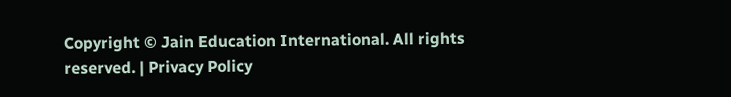Copyright © Jain Education International. All rights reserved. | Privacy Policy